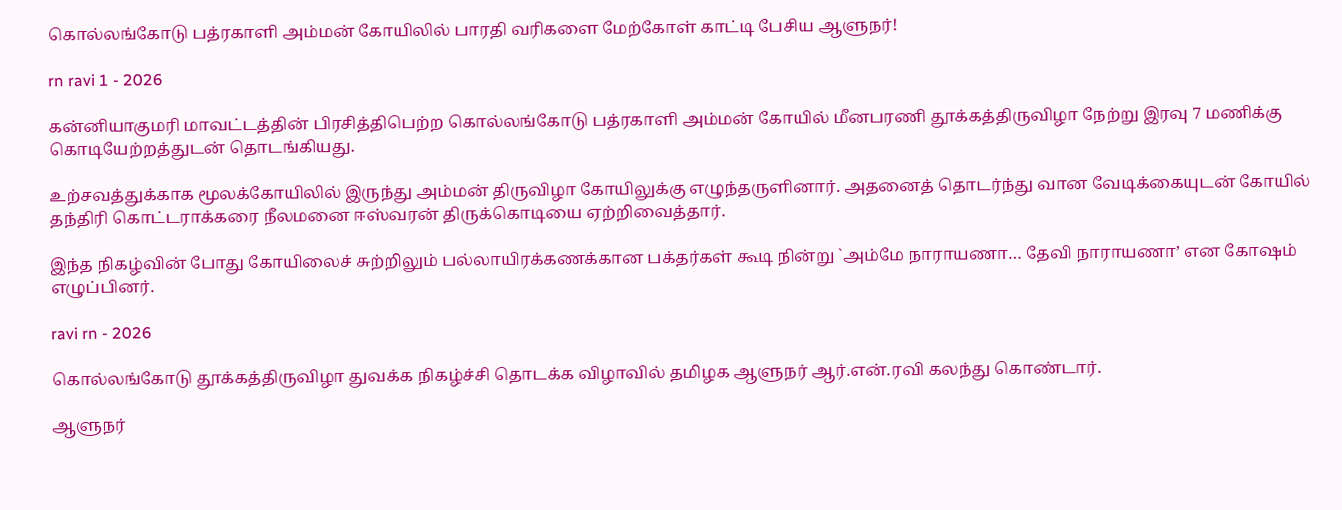கொல்லங்கோடு பத்ரகாளி அம்மன் கோயிலில் பாரதி வரிகளை மேற்கோள் காட்டி பேசிய ஆளுநர்!

rn ravi 1 - 2026

கன்னியாகுமரி மாவட்டத்தின் பிரசித்திபெற்ற கொல்லங்கோடு பத்ரகாளி அம்மன் கோயில் மீனபரணி தூக்கத்திருவிழா நேற்று இரவு 7 மணிக்கு கொடியேற்றத்துடன் தொடங்கியது.

உற்சவத்துக்காக மூலக்கோயிலில் இருந்து அம்மன் திருவிழா கோயிலுக்கு எழுந்தருளினார். அதனைத் தொடர்ந்து வான வேடிக்கையுடன் கோயில் தந்திரி கொட்டராக்கரை நீலமனை ஈஸ்வரன் திருக்கொடியை ஏற்றிவைத்தார்.

இந்த நிகழ்வின் போது கோயிலைச் சுற்றிலும் பல்லாயிரக்கணக்கான பக்தர்கள் கூடி நின்று `அம்மே நாராயணா… தேவி நாராயணா’ என கோஷம் எழுப்பினர்.

ravi rn - 2026

கொல்லங்கோடு தூக்கத்திருவிழா துவக்க நிகழ்ச்சி தொடக்க விழாவில் தமிழக ஆளுநர் ஆர்.என்.ரவி கலந்து கொண்டார்.

ஆளுநர்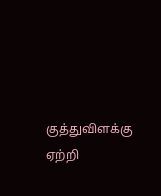குத்துவிளக்கு ஏற்றி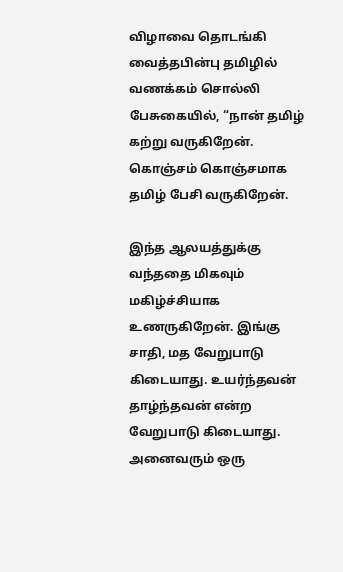விழாவை தொடங்கி வைத்தபின்பு தமிழில் வணக்கம் சொல்லி பேசுகையில், “நான் தமிழ் கற்று வருகிறேன். கொஞ்சம் கொஞ்சமாக தமிழ் பேசி வருகிறேன்.

இந்த ஆலயத்துக்கு வந்ததை மிகவும் மகிழ்ச்சியாக உணருகிறேன். இங்கு சாதி, மத வேறுபாடு கிடையாது. உயர்ந்தவன் தாழ்ந்தவன் என்ற வேறுபாடு கிடையாது. அனைவரும் ஒரு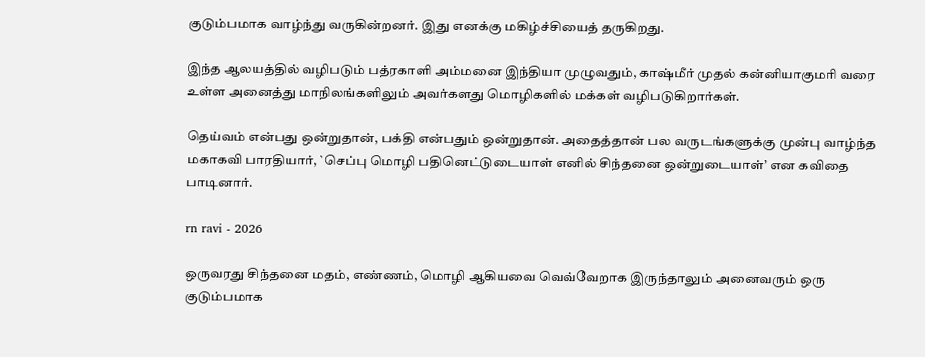குடும்பமாக வாழ்ந்து வருகின்றனர். இது எனக்கு மகிழ்ச்சியைத் தருகிறது.

இந்த ஆலயத்தில் வழிபடும் பத்ரகாளி அம்மனை இந்தியா முழுவதும், காஷ்மீர் முதல் கன்னியாகுமரி வரை உள்ள அனைத்து மாநிலங்களிலும் அவர்களது மொழிகளில் மக்கள் வழிபடுகிறார்கள்.

தெய்வம் என்பது ஒன்றுதான், பக்தி என்பதும் ஒன்றுதான். அதைத்தான் பல வருடங்களுக்கு முன்பு வாழ்ந்த மகாகவி பாரதியார், `செப்பு மொழி பதினெட்டுடையாள் எனில் சிந்தனை ஒன்றுடையாள்’ என கவிதை பாடினார்.

rn ravi - 2026

ஒருவரது சிந்தனை மதம், எண்ணம், மொழி ஆகியவை வெவ்வேறாக இருந்தாலும் அனைவரும் ஒரு குடும்பமாக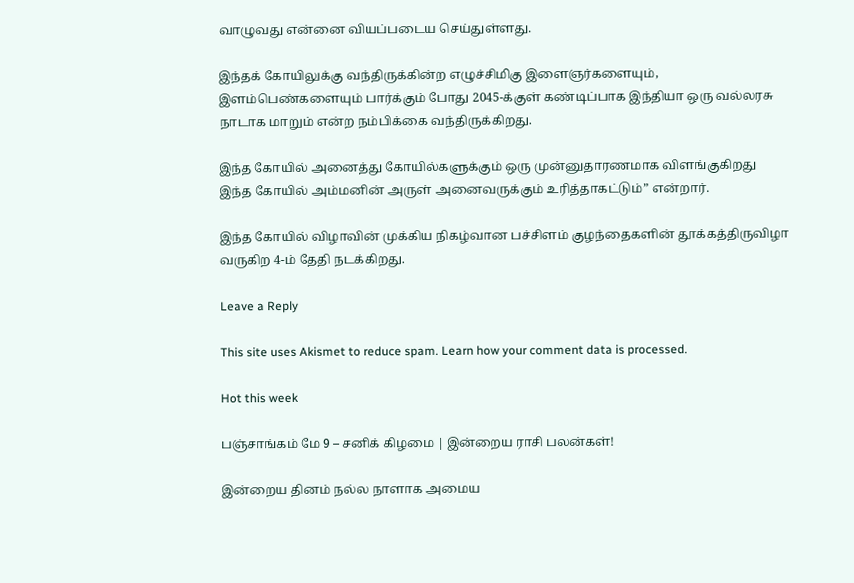வாழுவது என்னை வியப்படைய செய்துள்ளது.

இந்தக் கோயிலுக்கு வந்திருக்கின்ற எழுச்சிமிகு இளைஞர்களையும், இளம்பெண்களையும் பார்க்கும் போது 2045-க்குள் கண்டிப்பாக இந்தியா ஒரு வல்லரசு நாடாக மாறும் என்ற நம்பிக்கை வந்திருக்கிறது.

இந்த கோயில் அனைத்து கோயில்களுக்கும் ஒரு முன்னுதாரணமாக விளங்குகிறது இந்த கோயில் அம்மனின் அருள் அனைவருக்கும் உரித்தாகட்டும்” என்றார்.

இந்த கோயில் விழாவின் முக்கிய நிகழ்வான பச்சிளம் குழந்தைகளின் தூக்கத்திருவிழா வருகிற 4-ம் தேதி நடக்கிறது.

Leave a Reply

This site uses Akismet to reduce spam. Learn how your comment data is processed.

Hot this week

பஞ்சாங்கம் மே 9 – சனிக் கிழமை | இன்றைய ராசி பலன்கள்!

இன்றைய தினம் நல்ல நாளாக அமைய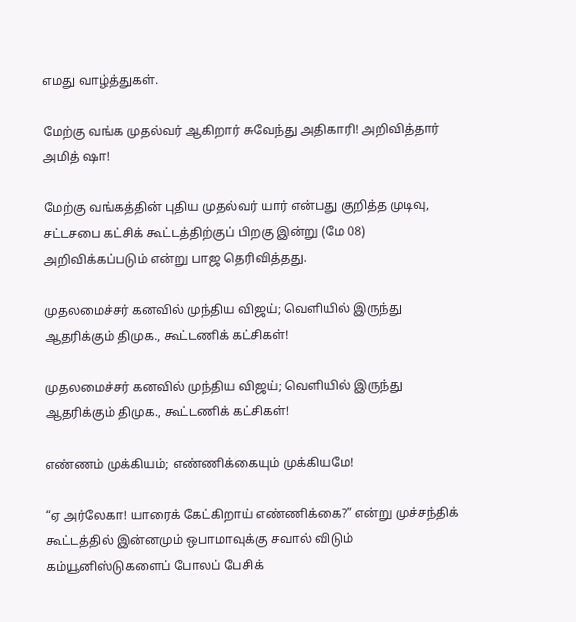எமது வாழ்த்துகள்.

மேற்கு வங்க முதல்வர் ஆகிறார் சுவேந்து அதிகாரி! அறிவித்தார் அமித் ஷா!

மேற்கு வங்கத்தின் புதிய முதல்வர் யார் என்பது குறித்த முடிவு, சட்டசபை கட்சிக் கூட்டத்திற்குப் பிறகு இன்று (மே 08) அறிவிக்கப்படும் என்று பாஜ தெரிவித்தது.

முதலமைச்சர் கனவில் முந்திய விஜய்; வெளியில் இருந்து ஆதரிக்கும் திமுக., கூட்டணிக் கட்சிகள்!

முதலமைச்சர் கனவில் முந்திய விஜய்; வெளியில் இருந்து ஆதரிக்கும் திமுக., கூட்டணிக் கட்சிகள்!

எண்ணம் முக்கியம்; எண்ணிக்கையும் முக்கியமே!

“ஏ அர்லேகா! யாரைக் கேட்கிறாய் எண்ணிக்கை?” என்று முச்சந்திக் கூட்டத்தில் இன்னமும் ஒபாமாவுக்கு சவால் விடும் கம்யூனிஸ்டுகளைப் போலப் பேசிக்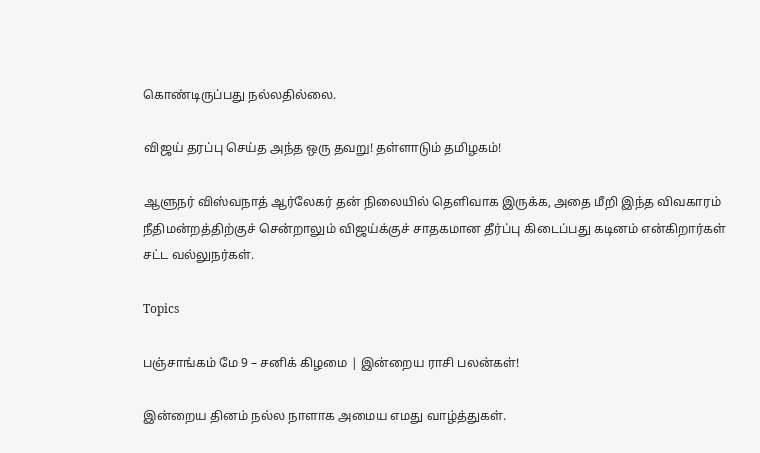கொண்டிருப்பது நல்லதில்லை.

விஜய் தரப்பு செய்த அந்த ஒரு தவறு! தள்ளாடும் தமிழகம்!

ஆளுநர் விஸ்வநாத் ஆர்லேகர் தன் நிலையில் தெளிவாக இருக்க, அதை மீறி இந்த விவகாரம் நீதிமன்றத்திற்குச் சென்றாலும் விஜய்க்குச் சாதகமான தீர்ப்பு கிடைப்பது கடினம் என்கிறார்கள் சட்ட வல்லுநர்கள்.

Topics

பஞ்சாங்கம் மே 9 – சனிக் கிழமை | இன்றைய ராசி பலன்கள்!

இன்றைய தினம் நல்ல நாளாக அமைய எமது வாழ்த்துகள்.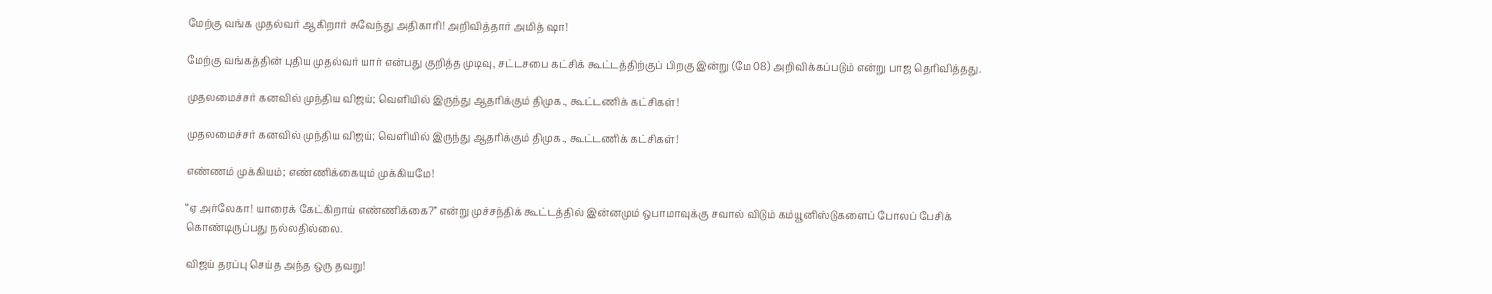மேற்கு வங்க முதல்வர் ஆகிறார் சுவேந்து அதிகாரி! அறிவித்தார் அமித் ஷா!

மேற்கு வங்கத்தின் புதிய முதல்வர் யார் என்பது குறித்த முடிவு, சட்டசபை கட்சிக் கூட்டத்திற்குப் பிறகு இன்று (மே 08) அறிவிக்கப்படும் என்று பாஜ தெரிவித்தது.

முதலமைச்சர் கனவில் முந்திய விஜய்; வெளியில் இருந்து ஆதரிக்கும் திமுக., கூட்டணிக் கட்சிகள்!

முதலமைச்சர் கனவில் முந்திய விஜய்; வெளியில் இருந்து ஆதரிக்கும் திமுக., கூட்டணிக் கட்சிகள்!

எண்ணம் முக்கியம்; எண்ணிக்கையும் முக்கியமே!

“ஏ அர்லேகா! யாரைக் கேட்கிறாய் எண்ணிக்கை?” என்று முச்சந்திக் கூட்டத்தில் இன்னமும் ஒபாமாவுக்கு சவால் விடும் கம்யூனிஸ்டுகளைப் போலப் பேசிக் கொண்டிருப்பது நல்லதில்லை.

விஜய் தரப்பு செய்த அந்த ஒரு தவறு!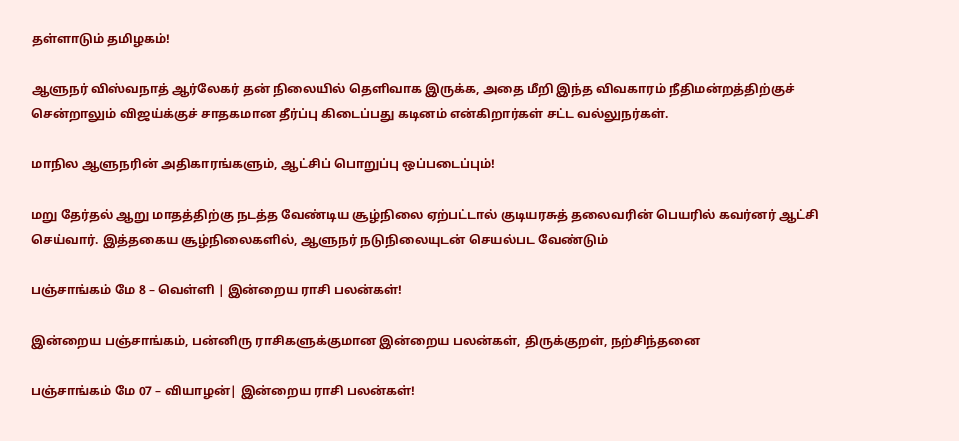தள்ளாடும் தமிழகம்!

ஆளுநர் விஸ்வநாத் ஆர்லேகர் தன் நிலையில் தெளிவாக இருக்க, அதை மீறி இந்த விவகாரம் நீதிமன்றத்திற்குச் சென்றாலும் விஜய்க்குச் சாதகமான தீர்ப்பு கிடைப்பது கடினம் என்கிறார்கள் சட்ட வல்லுநர்கள்.

மாநில ஆளுநரின் அதிகாரங்களும், ஆட்சிப் பொறுப்பு ஒப்படைப்பும்!

மறு தேர்தல் ஆறு மாதத்திற்கு நடத்த வேண்டிய சூழ்நிலை ஏற்பட்டால் குடியரசுத் தலைவரின் பெயரில் கவர்னர் ஆட்சி செய்வார். இத்தகைய சூழ்நிலைகளில், ஆளுநர் நடுநிலையுடன் செயல்பட வேண்டும்

பஞ்சாங்கம் மே 8 – வெள்ளி | இன்றைய ராசி பலன்கள்!

இன்றைய பஞ்சாங்கம், பன்னிரு ராசிகளுக்குமான இன்றைய பலன்கள், திருக்குறள், நற்சிந்தனை

பஞ்சாங்கம் மே 07 – வியாழன்| இன்றைய ராசி பலன்கள்!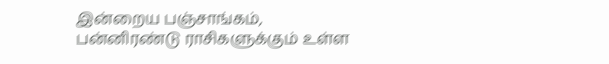இன்றைய பஞ்சாங்கம், பன்னிரண்டு ராசிகளுக்கும் உள்ள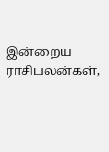இன்றைய ராசிபலன்கள்,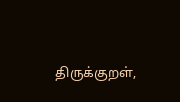திருக்குறள்,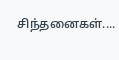சிந்தனைகள்....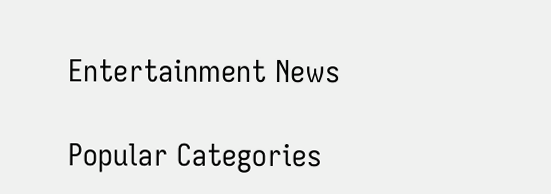Entertainment News

Popular Categories